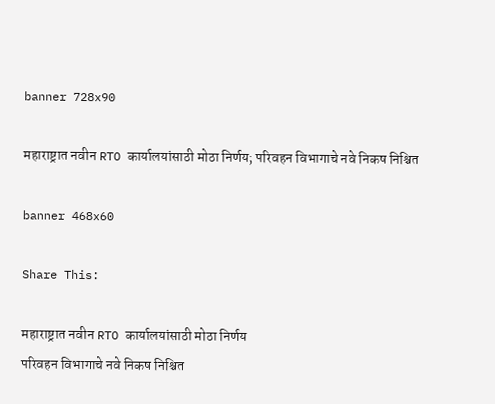banner 728x90

महाराष्ट्रात नवीन RTO कार्यालयांसाठी मोठा निर्णय; परिवहन विभागाचे नवे निकष निश्चित

banner 468x60

Share This:

महाराष्ट्रात नवीन RTO कार्यालयांसाठी मोठा निर्णय
परिवहन विभागाचे नवे निकष निश्चित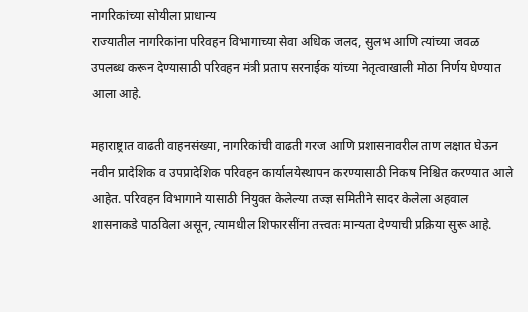नागरिकांच्या सोयीला प्राधान्य
राज्यातील नागरिकांना परिवहन विभागाच्या सेवा अधिक जलद, सुलभ आणि त्यांच्या जवळ उपलब्ध करून देण्यासाठी परिवहन मंत्री प्रताप सरनाईक यांच्या नेतृत्वाखाली मोठा निर्णय घेण्यात आला आहे.

महाराष्ट्रात वाढती वाहनसंख्या, नागरिकांची वाढती गरज आणि प्रशासनावरील ताण लक्षात घेऊन नवीन प्रादेशिक व उपप्रादेशिक परिवहन कार्यालयेस्थापन करण्यासाठी निकष निश्चित करण्यात आले आहेत. परिवहन विभागाने यासाठी नियुक्त केलेल्या तज्ज्ञ समितीने सादर केलेला अहवाल शासनाकडे पाठविला असून, त्यामधील शिफारसींना तत्त्वतः मान्यता देण्याची प्रक्रिया सुरू आहे.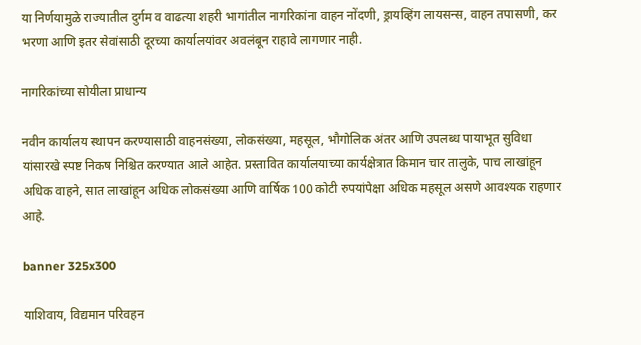या निर्णयामुळे राज्यातील दुर्गम व वाढत्या शहरी भागांतील नागरिकांना वाहन नोंदणी, ड्रायव्हिंग लायसन्स, वाहन तपासणी, कर भरणा आणि इतर सेवांसाठी दूरच्या कार्यालयांवर अवलंबून राहावे लागणार नाही.

नागरिकांच्या सोयीला प्राधान्य

नवीन कार्यालय स्थापन करण्यासाठी वाहनसंख्या, लोकसंख्या, महसूल, भौगोलिक अंतर आणि उपलब्ध पायाभूत सुविधा यांसारखे स्पष्ट निकष निश्चित करण्यात आले आहेत. प्रस्तावित कार्यालयाच्या कार्यक्षेत्रात किमान चार तालुके, पाच लाखांहून अधिक वाहने, सात लाखांहून अधिक लोकसंख्या आणि वार्षिक 100 कोटी रुपयांपेक्षा अधिक महसूल असणे आवश्यक राहणार आहे.

banner 325x300

याशिवाय, विद्यमान परिवहन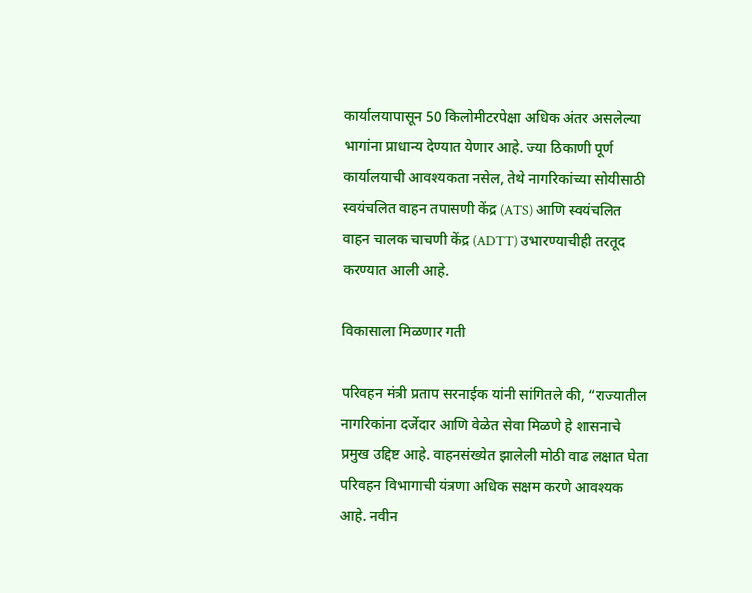कार्यालयापासून 50 किलोमीटरपेक्षा अधिक अंतर असलेल्या भागांना प्राधान्य देण्यात येणार आहे. ज्या ठिकाणी पूर्ण कार्यालयाची आवश्यकता नसेल, तेथे नागरिकांच्या सोयीसाठी स्वयंचलित वाहन तपासणी केंद्र (ATS) आणि स्वयंचलित वाहन चालक चाचणी केंद्र (ADTT) उभारण्याचीही तरतूद करण्यात आली आहे.

विकासाला मिळणार गती

परिवहन मंत्री प्रताप सरनाईक यांनी सांगितले की, “राज्यातील नागरिकांना दर्जेदार आणि वेळेत सेवा मिळणे हे शासनाचे प्रमुख उद्दिष्ट आहे. वाहनसंख्येत झालेली मोठी वाढ लक्षात घेता परिवहन विभागाची यंत्रणा अधिक सक्षम करणे आवश्यक आहे. नवीन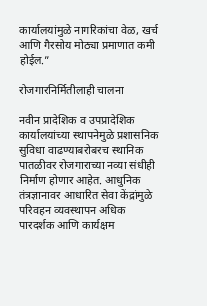कार्यालयांमुळे नागरिकांचा वेळ, खर्च आणि गैरसोय मोठ्या प्रमाणात कमी होईल.”

रोजगारनिर्मितीलाही चालना

नवीन प्रादेशिक व उपप्रादेशिक कार्यालयांच्या स्थापनेमुळे प्रशासनिक सुविधा वाढण्याबरोबरच स्थानिक पातळीवर रोजगाराच्या नव्या संधीही निर्माण होणार आहेत. आधुनिक तंत्रज्ञानावर आधारित सेवा केंद्रांमुळे परिवहन व्यवस्थापन अधिक पारदर्शक आणि कार्यक्षम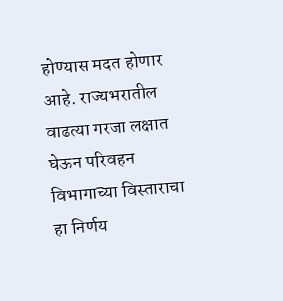होण्यास मदत होणार आहे. राज्यभरातील वाढत्या गरजा लक्षात घेऊन परिवहन विभागाच्या विस्ताराचा हा निर्णय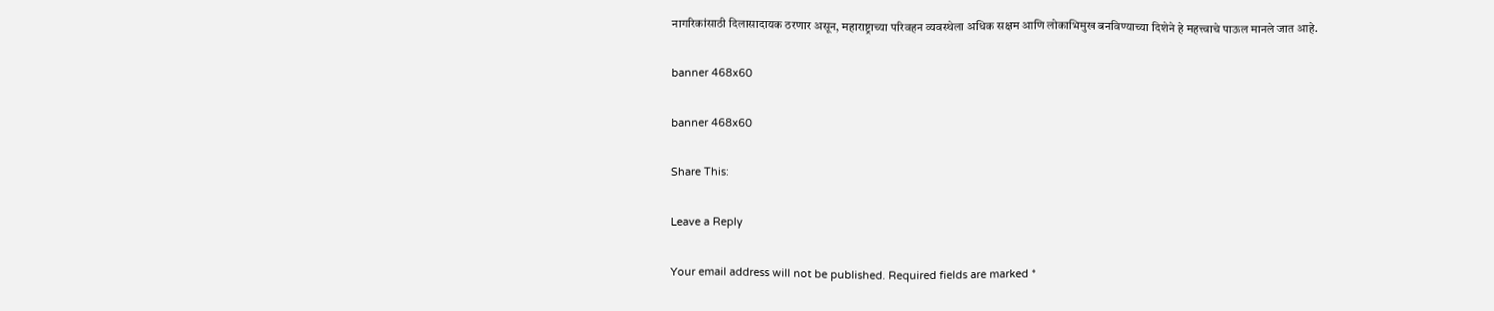नागरिकांसाठी दिलासादायक ठरणार असून, महाराष्ट्राच्या परिवहन व्यवस्थेला अधिक सक्षम आणि लोकाभिमुख बनविण्याच्या दिशेने हे महत्त्वाचे पाऊल मानले जात आहे.

banner 468x60

banner 468x60

Share This:

Leave a Reply

Your email address will not be published. Required fields are marked *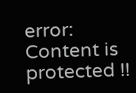error: Content is protected !!